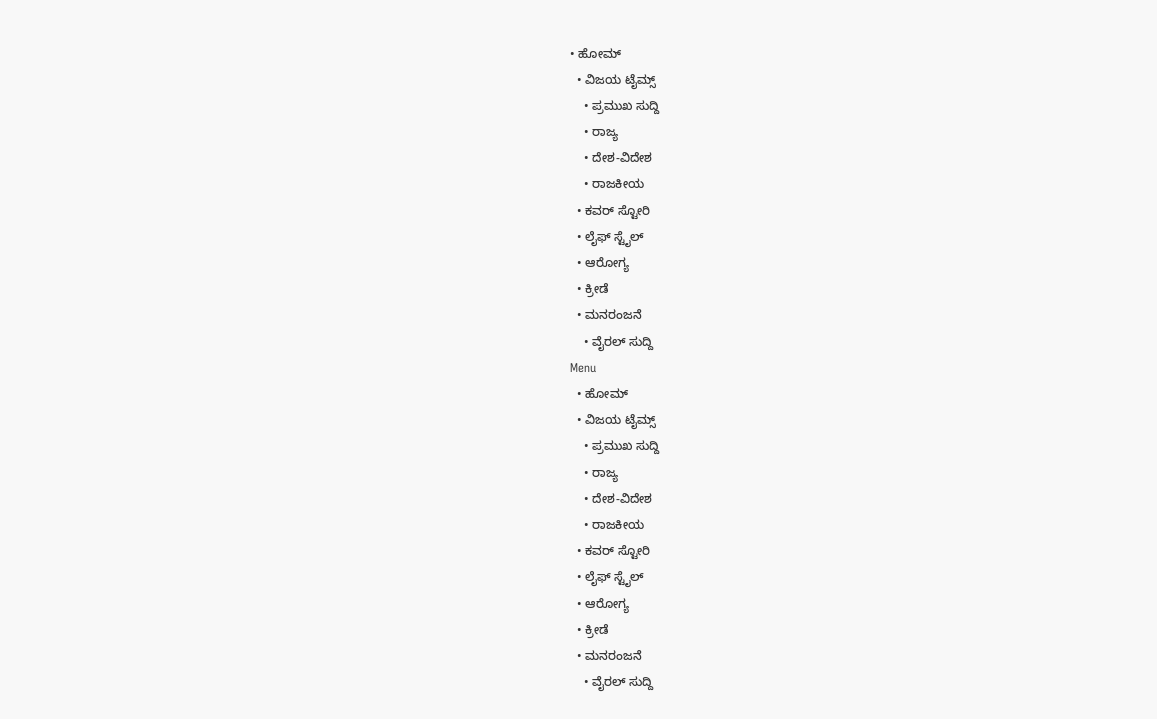• ಹೋಮ್
  • ವಿಜಯ ಟೈಮ್ಸ್‌
    • ಪ್ರಮುಖ ಸುದ್ದಿ
    • ರಾಜ್ಯ
    • ದೇಶ-ವಿದೇಶ
    • ರಾಜಕೀಯ
  • ಕವರ್‌ ಸ್ಟೋರಿ
  • ಲೈಫ್ ಸ್ಟೈಲ್
  • ಆರೋಗ್ಯ
  • ಕ್ರೀಡೆ
  • ಮನರಂಜನೆ
    • ವೈರಲ್ ಸುದ್ದಿ
Menu
  • ಹೋಮ್
  • ವಿಜಯ ಟೈಮ್ಸ್‌
    • ಪ್ರಮುಖ ಸುದ್ದಿ
    • ರಾಜ್ಯ
    • ದೇಶ-ವಿದೇಶ
    • ರಾಜಕೀಯ
  • ಕವರ್‌ ಸ್ಟೋರಿ
  • ಲೈಫ್ ಸ್ಟೈಲ್
  • ಆರೋಗ್ಯ
  • ಕ್ರೀಡೆ
  • ಮನರಂಜನೆ
    • ವೈರಲ್ ಸುದ್ದಿ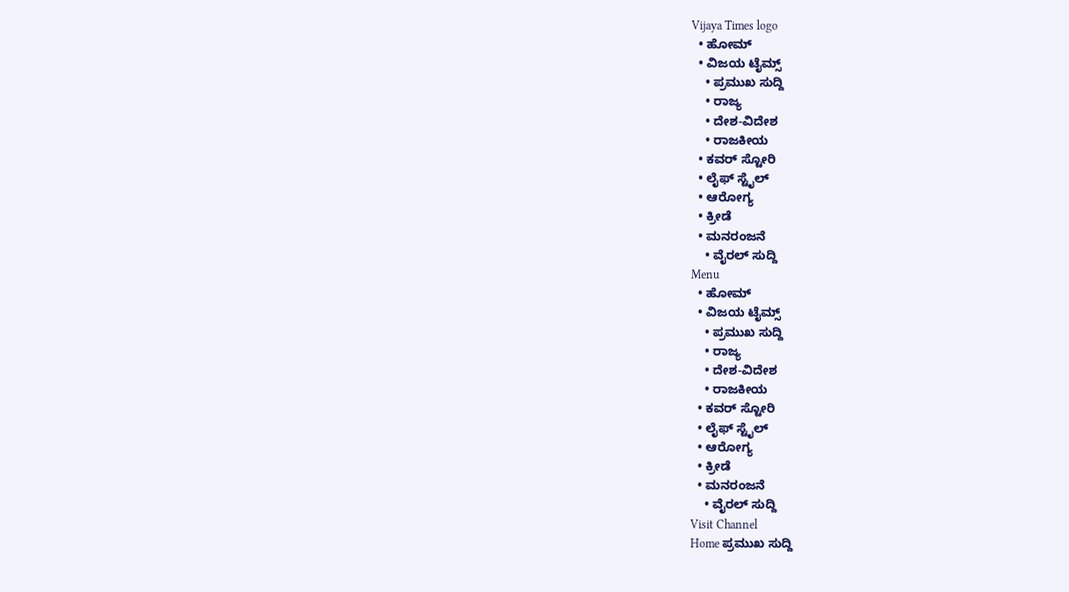Vijaya Times logo
  • ಹೋಮ್
  • ವಿಜಯ ಟೈಮ್ಸ್‌
    • ಪ್ರಮುಖ ಸುದ್ದಿ
    • ರಾಜ್ಯ
    • ದೇಶ-ವಿದೇಶ
    • ರಾಜಕೀಯ
  • ಕವರ್‌ ಸ್ಟೋರಿ
  • ಲೈಫ್ ಸ್ಟೈಲ್
  • ಆರೋಗ್ಯ
  • ಕ್ರೀಡೆ
  • ಮನರಂಜನೆ
    • ವೈರಲ್ ಸುದ್ದಿ
Menu
  • ಹೋಮ್
  • ವಿಜಯ ಟೈಮ್ಸ್‌
    • ಪ್ರಮುಖ ಸುದ್ದಿ
    • ರಾಜ್ಯ
    • ದೇಶ-ವಿದೇಶ
    • ರಾಜಕೀಯ
  • ಕವರ್‌ ಸ್ಟೋರಿ
  • ಲೈಫ್ ಸ್ಟೈಲ್
  • ಆರೋಗ್ಯ
  • ಕ್ರೀಡೆ
  • ಮನರಂಜನೆ
    • ವೈರಲ್ ಸುದ್ದಿ
Visit Channel
Home ಪ್ರಮುಖ ಸುದ್ದಿ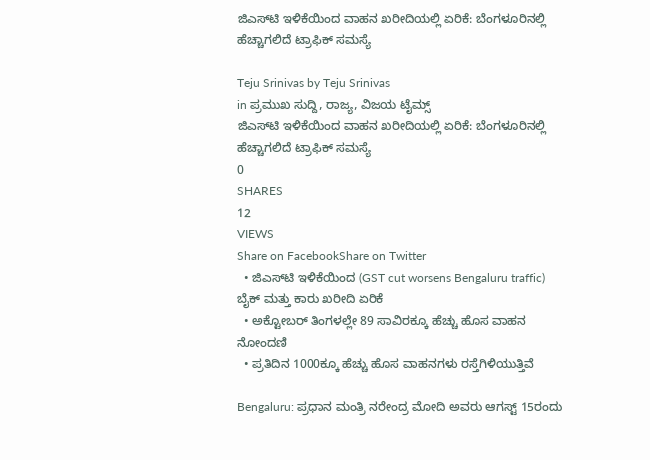ಜಿಎಸ್‌ಟಿ ಇಳಿಕೆಯಿಂದ ವಾಹನ ಖರೀದಿಯಲ್ಲಿ ಏರಿಕೆ: ಬೆಂಗಳೂರಿನಲ್ಲಿ ಹೆಚ್ಚಾಗಲಿದೆ ಟ್ರಾಫಿಕ್ ಸಮಸ್ಯೆ

Teju Srinivas by Teju Srinivas
in ಪ್ರಮುಖ ಸುದ್ದಿ, ರಾಜ್ಯ, ವಿಜಯ ಟೈಮ್ಸ್‌
ಜಿಎಸ್‌ಟಿ ಇಳಿಕೆಯಿಂದ ವಾಹನ ಖರೀದಿಯಲ್ಲಿ ಏರಿಕೆ: ಬೆಂಗಳೂರಿನಲ್ಲಿ ಹೆಚ್ಚಾಗಲಿದೆ ಟ್ರಾಫಿಕ್ ಸಮಸ್ಯೆ
0
SHARES
12
VIEWS
Share on FacebookShare on Twitter
  • ಜಿಎಸ್‌ಟಿ ಇಳಿಕೆಯಿಂದ (GST cut worsens Bengaluru traffic) ಬೈಕ್ ಮತ್ತು ಕಾರು ಖರೀದಿ ಏರಿಕೆ
  • ಅಕ್ಟೋಬರ್ ತಿಂಗಳಲ್ಲೇ 89 ಸಾವಿರಕ್ಕೂ ಹೆಚ್ಚು ಹೊಸ ವಾಹನ ನೋಂದಣಿ
  • ಪ್ರತಿದಿನ 1000ಕ್ಕೂ ಹೆಚ್ಚು ಹೊಸ ವಾಹನಗಳು ರಸ್ತೆಗಿಳಿಯುತ್ತಿವೆ

Bengaluru: ಪ್ರಧಾನ ಮಂತ್ರಿ ನರೇಂದ್ರ ಮೋದಿ ಅವರು ಆಗಸ್ಟ್‌ 15ರಂದು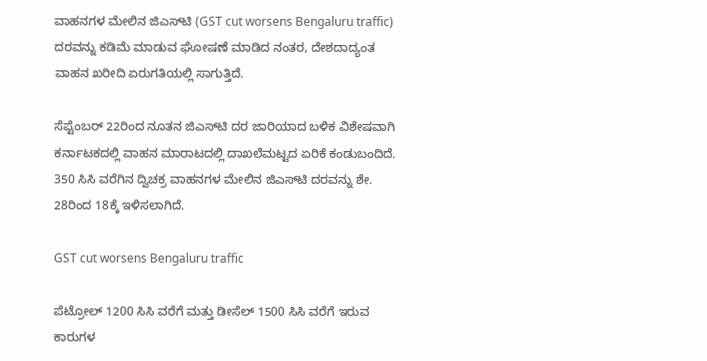ವಾಹನಗಳ ಮೇಲಿನ ಜಿಎಸ್‌ಟಿ (GST cut worsens Bengaluru traffic) ದರವನ್ನು ಕಡಿಮೆ ಮಾಡುವ ಘೋಷಣೆ ಮಾಡಿದ ನಂತರ, ದೇಶದಾದ್ಯಂತ ವಾಹನ ಖರೀದಿ ಏರುಗತಿಯಲ್ಲಿ ಸಾಗುತ್ತಿದೆ.

ಸೆಪ್ಟೆಂಬರ್‌ 22ರಿಂದ ನೂತನ ಜಿಎಸ್‌ಟಿ ದರ ಜಾರಿಯಾದ ಬಳಿಕ ವಿಶೇಷವಾಗಿ ಕರ್ನಾಟಕದಲ್ಲಿ ವಾಹನ ಮಾರಾಟದಲ್ಲಿ ದಾಖಲೆಮಟ್ಟದ ಏರಿಕೆ ಕಂಡುಬಂದಿದೆ. 350 ಸಿಸಿ ವರೆಗಿನ ದ್ವಿಚಕ್ರ ವಾಹನಗಳ ಮೇಲಿನ ಜಿಎಸ್‌ಟಿ ದರವನ್ನು ಶೇ. 28ರಿಂದ 18ಕ್ಕೆ ಇಳಿಸಲಾಗಿದೆ.

GST cut worsens Bengaluru traffic

ಪೆಟ್ರೋಲ್‌ 1200 ಸಿಸಿ ವರೆಗೆ ಮತ್ತು ಡೀಸೆಲ್‌ 1500 ಸಿಸಿ ವರೆಗೆ ಇರುವ ಕಾರುಗಳ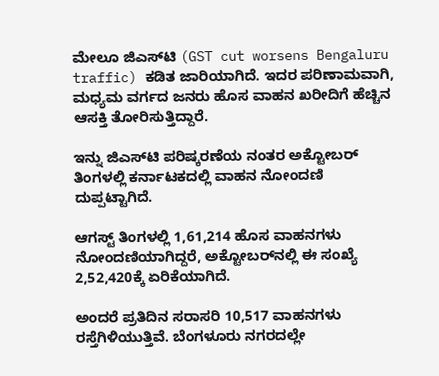ಮೇಲೂ ಜಿಎಸ್‌ಟಿ (GST cut worsens Bengaluru traffic) ಕಡಿತ ಜಾರಿಯಾಗಿದೆ. ಇದರ ಪರಿಣಾಮವಾಗಿ, ಮಧ್ಯಮ ವರ್ಗದ ಜನರು ಹೊಸ ವಾಹನ ಖರೀದಿಗೆ ಹೆಚ್ಚಿನ ಆಸಕ್ತಿ ತೋರಿಸುತ್ತಿದ್ದಾರೆ.

ಇನ್ನು ಜಿಎಸ್‌ಟಿ ಪರಿಷ್ಕರಣೆಯ ನಂತರ ಅಕ್ಟೋಬರ್‌ ತಿಂಗಳಲ್ಲಿ ಕರ್ನಾಟಕದಲ್ಲಿ ವಾಹನ ನೋಂದಣಿ ದುಪ್ಪಟ್ಟಾಗಿದೆ.

ಆಗಸ್ಟ್‌ ತಿಂಗಳಲ್ಲಿ 1,61,214 ಹೊಸ ವಾಹನಗಳು ನೋಂದಣಿಯಾಗಿದ್ದರೆ, ಅಕ್ಟೋಬರ್‌ನಲ್ಲಿ ಈ ಸಂಖ್ಯೆ 2,52,420ಕ್ಕೆ ಏರಿಕೆಯಾಗಿದೆ.

ಅಂದರೆ ಪ್ರತಿದಿನ ಸರಾಸರಿ 10,517 ವಾಹನಗಳು ರಸ್ತೆಗಿಳಿಯುತ್ತಿವೆ. ಬೆಂಗಳೂರು ನಗರದಲ್ಲೇ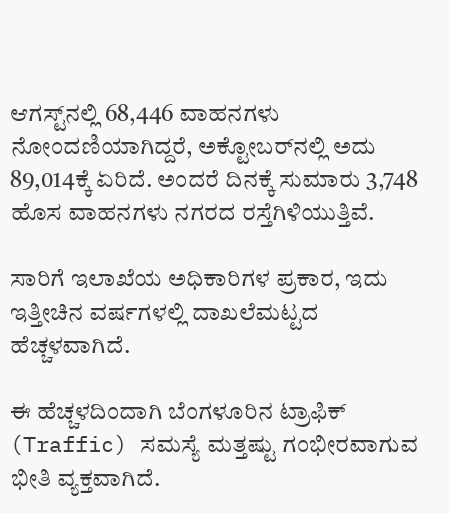ಆಗಸ್ಟ್‌ನಲ್ಲಿ 68,446 ವಾಹನಗಳು ನೋಂದಣಿಯಾಗಿದ್ದರೆ, ಅಕ್ಟೋಬರ್‌ನಲ್ಲಿ ಅದು 89,014ಕ್ಕೆ ಏರಿದೆ. ಅಂದರೆ ದಿನಕ್ಕೆ ಸುಮಾರು 3,748 ಹೊಸ ವಾಹನಗಳು ನಗರದ ರಸ್ತೆಗಿಳಿಯುತ್ತಿವೆ.

ಸಾರಿಗೆ ಇಲಾಖೆಯ ಅಧಿಕಾರಿಗಳ ಪ್ರಕಾರ, ಇದು ಇತ್ತೀಚಿನ ವರ್ಷಗಳಲ್ಲಿ ದಾಖಲೆಮಟ್ಟದ ಹೆಚ್ಚಳವಾಗಿದೆ.

ಈ ಹೆಚ್ಚಳದಿಂದಾಗಿ ಬೆಂಗಳೂರಿನ ಟ್ರಾಫಿಕ್ (Traffic) ಸಮಸ್ಯೆ ಮತ್ತಷ್ಟು ಗಂಭೀರವಾಗುವ ಭೀತಿ ವ್ಯಕ್ತವಾಗಿದೆ.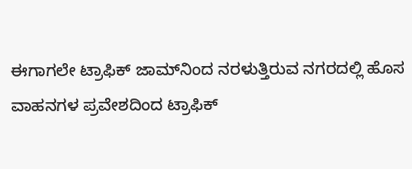ಈಗಾಗಲೇ ಟ್ರಾಫಿಕ್ ಜಾಮ್‌ನಿಂದ ನರಳುತ್ತಿರುವ ನಗರದಲ್ಲಿ ಹೊಸ ವಾಹನಗಳ ಪ್ರವೇಶದಿಂದ ಟ್ರಾಫಿಕ್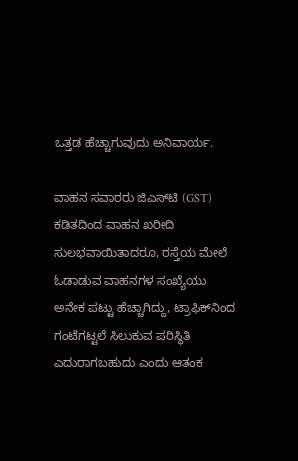ಒತ್ತಡ ಹೆಚ್ಚಾಗುವುದು ಅನಿವಾರ್ಯ.

ವಾಹನ ಸವಾರರು ಜಿಎಸ್‌ಟಿ (GST) ಕಡಿತದಿಂದ ವಾಹನ ಖರೀದಿ ಸುಲಭವಾಯಿತಾದರೂ, ರಸ್ತೆಯ ಮೇಲೆ ಓಡಾಡುವ ವಾಹನಗಳ ಸಂಖ್ಯೆಯು ಅನೇಕ ಪಟ್ಟು ಹೆಚ್ಚಾಗಿದ್ದು, ಟ್ರಾಫಿಕ್‌ನಿಂದ ಗಂಟೆಗಟ್ಟಲೆ ಸಿಲುಕುವ ಪರಿಸ್ಥಿತಿ ಎದುರಾಗಬಹುದು ಎಂದು ಆತಂಕ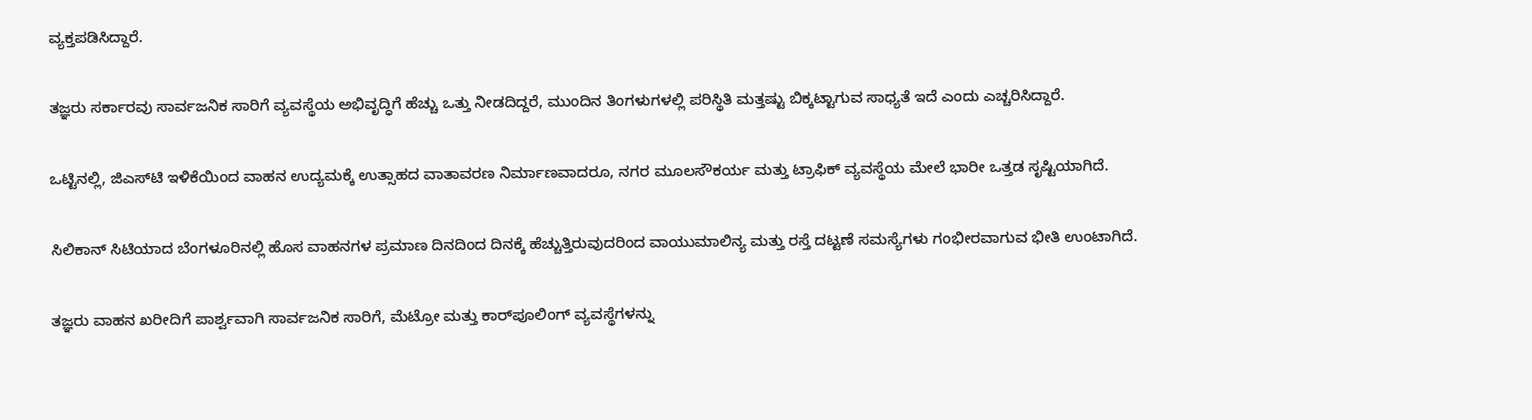ವ್ಯಕ್ತಪಡಿಸಿದ್ದಾರೆ.

ತಜ್ಞರು ಸರ್ಕಾರವು ಸಾರ್ವಜನಿಕ ಸಾರಿಗೆ ವ್ಯವಸ್ಥೆಯ ಅಭಿವೃದ್ಧಿಗೆ ಹೆಚ್ಚು ಒತ್ತು ನೀಡದಿದ್ದರೆ, ಮುಂದಿನ ತಿಂಗಳುಗಳಲ್ಲಿ ಪರಿಸ್ಥಿತಿ ಮತ್ತಷ್ಟು ಬಿಕ್ಕಟ್ಟಾಗುವ ಸಾಧ್ಯತೆ ಇದೆ ಎಂದು ಎಚ್ಚರಿಸಿದ್ದಾರೆ.

ಒಟ್ಟಿನಲ್ಲಿ, ಜಿಎಸ್‌ಟಿ ಇಳಿಕೆಯಿಂದ ವಾಹನ ಉದ್ಯಮಕ್ಕೆ ಉತ್ಸಾಹದ ವಾತಾವರಣ ನಿರ್ಮಾಣವಾದರೂ, ನಗರ ಮೂಲಸೌಕರ್ಯ ಮತ್ತು ಟ್ರಾಫಿಕ್ ವ್ಯವಸ್ಥೆಯ ಮೇಲೆ ಭಾರೀ ಒತ್ತಡ ಸೃಷ್ಟಿಯಾಗಿದೆ.

ಸಿಲಿಕಾನ್ ಸಿಟಿಯಾದ ಬೆಂಗಳೂರಿನಲ್ಲಿ ಹೊಸ ವಾಹನಗಳ ಪ್ರಮಾಣ ದಿನದಿಂದ ದಿನಕ್ಕೆ ಹೆಚ್ಚುತ್ತಿರುವುದರಿಂದ ವಾಯುಮಾಲಿನ್ಯ ಮತ್ತು ರಸ್ತೆ ದಟ್ಟಣೆ ಸಮಸ್ಯೆಗಳು ಗಂಭೀರವಾಗುವ ಭೀತಿ ಉಂಟಾಗಿದೆ.

ತಜ್ಞರು ವಾಹನ ಖರೀದಿಗೆ ಪಾರ್ಶ್ವವಾಗಿ ಸಾರ್ವಜನಿಕ ಸಾರಿಗೆ, ಮೆಟ್ರೋ ಮತ್ತು ಕಾರ್‌ಪೂಲಿಂಗ್‌ ವ್ಯವಸ್ಥೆಗಳನ್ನು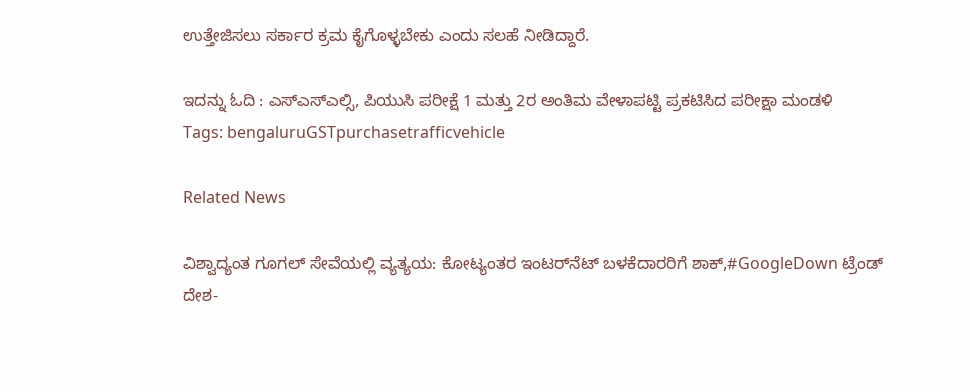ಉತ್ತೇಜಿಸಲು ಸರ್ಕಾರ ಕ್ರಮ ಕೈಗೊಳ್ಳಬೇಕು ಎಂದು ಸಲಹೆ ನೀಡಿದ್ದಾರೆ.

ಇದನ್ನು ಓದಿ : ಎಸ್ಎಸ್ಎಲ್ಸಿ, ಪಿಯುಸಿ ಪರೀಕ್ಷೆ 1 ಮತ್ತು 2ರ ಅಂತಿಮ ವೇಳಾಪಟ್ಟಿ ಪ್ರಕಟಿಸಿದ ಪರೀಕ್ಷಾ ಮಂಡಳಿ
Tags: bengaluruGSTpurchasetrafficvehicle

Related News

ವಿಶ್ವಾದ್ಯಂತ ಗೂಗಲ್ ಸೇವೆಯಲ್ಲಿ ವ್ಯತ್ಯಯ: ಕೋಟ್ಯಂತರ ಇಂಟರ್‌ನೆಟ್ ಬಳಕೆದಾರರಿಗೆ ಶಾಕ್,#GoogleDown ಟ್ರೆಂಡ್
ದೇಶ-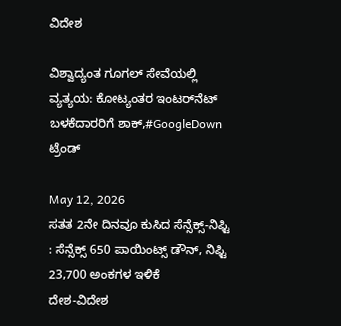ವಿದೇಶ

ವಿಶ್ವಾದ್ಯಂತ ಗೂಗಲ್ ಸೇವೆಯಲ್ಲಿ ವ್ಯತ್ಯಯ: ಕೋಟ್ಯಂತರ ಇಂಟರ್‌ನೆಟ್ ಬಳಕೆದಾರರಿಗೆ ಶಾಕ್,#GoogleDown ಟ್ರೆಂಡ್

May 12, 2026
ಸತತ 2ನೇ ದಿನವೂ ಕುಸಿದ ಸೆನ್ಸೆಕ್ಸ್‌-ನಿಫ್ಟಿ : ಸೆನ್ಸೆಕ್ಸ್ 650 ಪಾಯಿಂಟ್ಸ್‌ ಡೌನ್, ನಿಫ್ಟಿ 23,700 ಅಂಕಗಳ ಇಳಿಕೆ
ದೇಶ-ವಿದೇಶ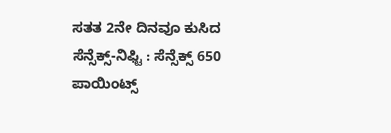ಸತತ 2ನೇ ದಿನವೂ ಕುಸಿದ ಸೆನ್ಸೆಕ್ಸ್‌-ನಿಫ್ಟಿ : ಸೆನ್ಸೆಕ್ಸ್ 650 ಪಾಯಿಂಟ್ಸ್‌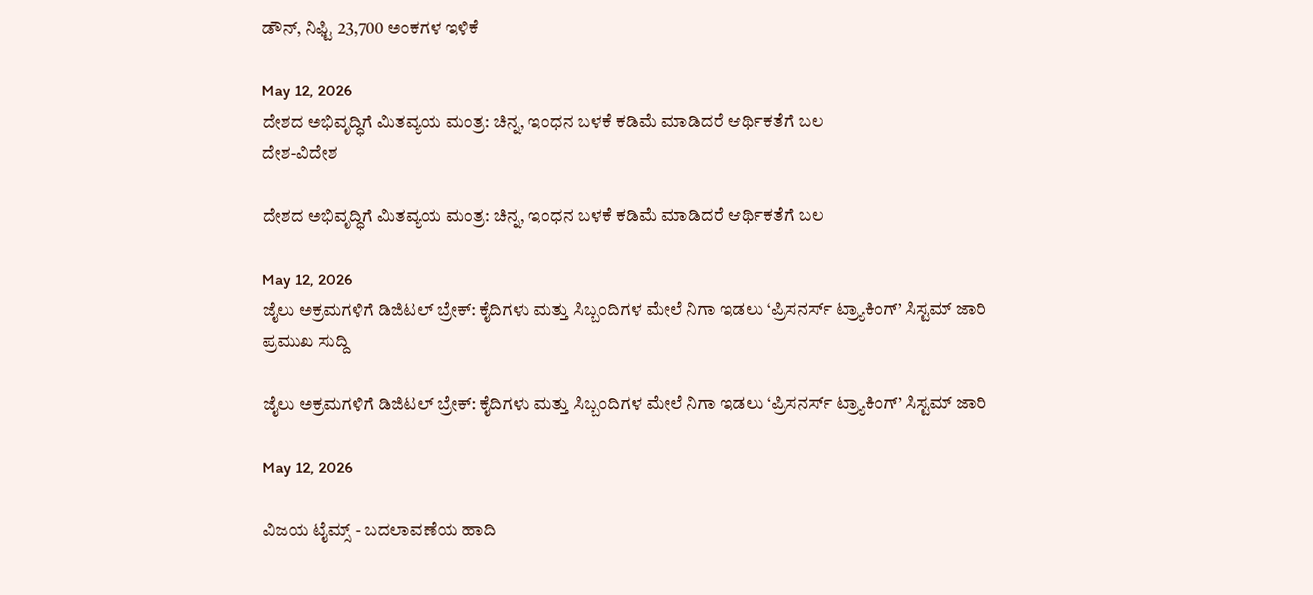ಡೌನ್, ನಿಫ್ಟಿ 23,700 ಅಂಕಗಳ ಇಳಿಕೆ

May 12, 2026
ದೇಶದ ಅಭಿವೃದ್ಧಿಗೆ ಮಿತವ್ಯಯ ಮಂತ್ರ: ಚಿನ್ನ, ಇಂಧನ ಬಳಕೆ ಕಡಿಮೆ ಮಾಡಿದರೆ ಆರ್ಥಿಕತೆಗೆ ಬಲ
ದೇಶ-ವಿದೇಶ

ದೇಶದ ಅಭಿವೃದ್ಧಿಗೆ ಮಿತವ್ಯಯ ಮಂತ್ರ: ಚಿನ್ನ, ಇಂಧನ ಬಳಕೆ ಕಡಿಮೆ ಮಾಡಿದರೆ ಆರ್ಥಿಕತೆಗೆ ಬಲ

May 12, 2026
ಜೈಲು ಅಕ್ರಮಗಳಿಗೆ ಡಿಜಿಟಲ್ ಬ್ರೇಕ್: ಕೈದಿಗಳು ಮತ್ತು ಸಿಬ್ಬಂದಿಗಳ ಮೇಲೆ ನಿಗಾ ಇಡಲು ‘ಪ್ರಿಸನರ್ಸ್ ಟ್ರ್ಯಾಕಿಂಗ್’ ಸಿಸ್ಟಮ್ ಜಾರಿ
ಪ್ರಮುಖ ಸುದ್ದಿ

ಜೈಲು ಅಕ್ರಮಗಳಿಗೆ ಡಿಜಿಟಲ್ ಬ್ರೇಕ್: ಕೈದಿಗಳು ಮತ್ತು ಸಿಬ್ಬಂದಿಗಳ ಮೇಲೆ ನಿಗಾ ಇಡಲು ‘ಪ್ರಿಸನರ್ಸ್ ಟ್ರ್ಯಾಕಿಂಗ್’ ಸಿಸ್ಟಮ್ ಜಾರಿ

May 12, 2026

ವಿಜಯ ಟೈಮ್ಸ್‌ - ಬದಲಾವಣೆಯ ಹಾದಿ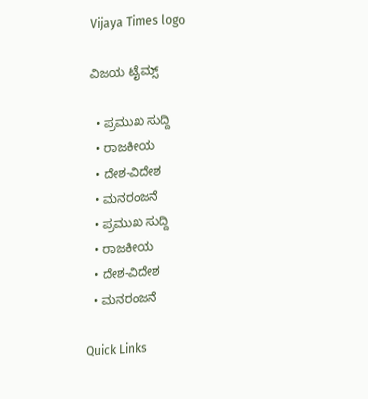Vijaya Times logo

ವಿಜಯ ಟೈಮ್ಸ್‌

  • ಪ್ರಮುಖ ಸುದ್ದಿ
  • ರಾಜಕೀಯ
  • ದೇಶ-ವಿದೇಶ
  • ಮನರಂಜನೆ
  • ಪ್ರಮುಖ ಸುದ್ದಿ
  • ರಾಜಕೀಯ
  • ದೇಶ-ವಿದೇಶ
  • ಮನರಂಜನೆ

Quick Links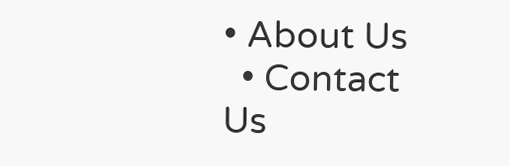• About Us
  • Contact Us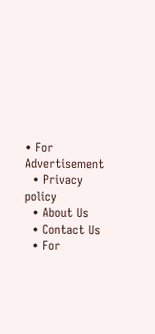• For Advertisement
  • Privacy policy
  • About Us
  • Contact Us
  • For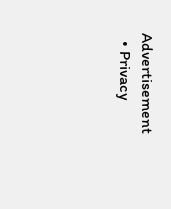Advertisement
  • Privacy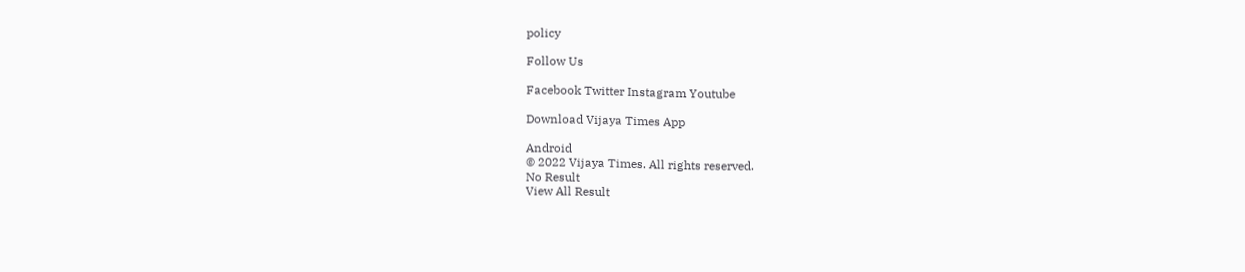policy

Follow Us

Facebook Twitter Instagram Youtube

Download Vijaya Times App

Android
© 2022 Vijaya Times. All rights reserved.
No Result
View All Result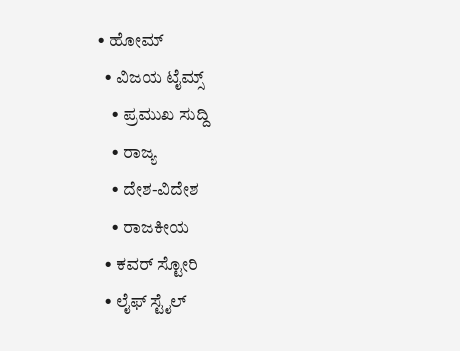• ಹೋಮ್
  • ವಿಜಯ ಟೈಮ್ಸ್‌
    • ಪ್ರಮುಖ ಸುದ್ದಿ
    • ರಾಜ್ಯ
    • ದೇಶ-ವಿದೇಶ
    • ರಾಜಕೀಯ
  • ಕವರ್‌ ಸ್ಟೋರಿ
  • ಲೈಫ್ ಸ್ಟೈಲ್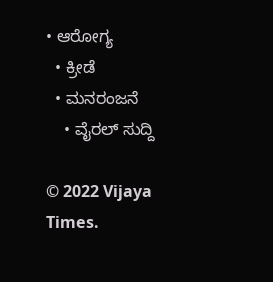• ಆರೋಗ್ಯ
  • ಕ್ರೀಡೆ
  • ಮನರಂಜನೆ
    • ವೈರಲ್ ಸುದ್ದಿ

© 2022 Vijaya Times.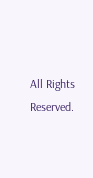All Rights Reserved.